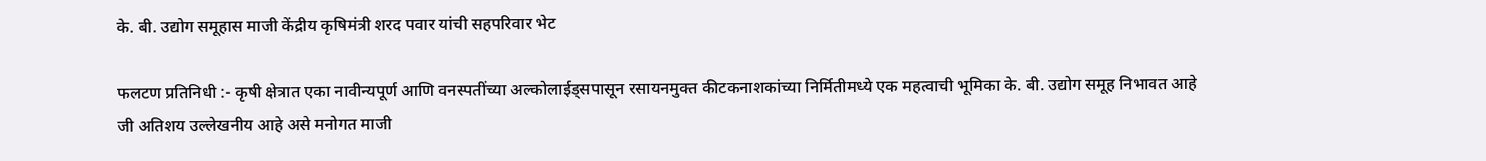के. बी. उद्योग समूहास माजी केंद्रीय कृषिमंत्री शरद पवार यांची सहपरिवार भेट

फलटण प्रतिनिधी :- कृषी क्षेत्रात एका नावीन्यपूर्ण आणि वनस्पतींच्या अल्कोलाईड्सपासून रसायनमुक्त कीटकनाशकांच्या निर्मितीमध्ये एक महत्वाची भूमिका के. बी. उद्योग समूह निभावत आहे जी अतिशय उल्लेखनीय आहे असे मनोगत माजी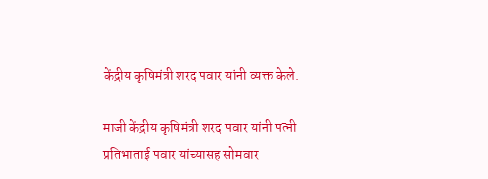केंद्रीय कृषिमंत्री शरद पवार यांनी व्यक्त केले.

माजी केंद्रीय कृषिमंत्री शरद पवार यांनी पत्नी प्रतिभाताई पवार यांच्यासह सोमवार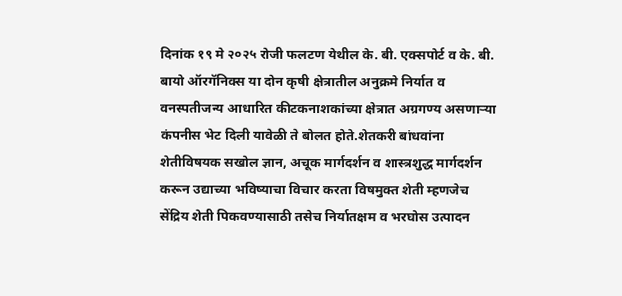दिनांक १९ मे २०२५ रोजी फलटण येथील के. बी. एक्सपोर्ट व के. बी. बायो ऑरगॅनिक्स या दोन कृषी क्षेत्रातील अनुक्रमे निर्यात व वनस्पतीजन्य आधारित कीटकनाशकांच्या क्षेत्रात अग्रगण्य असणाऱ्या कंपनीस भेट दिली यावेळी ते बोलत होते.शेतकरी बांधवांना शेतीविषयक सखोल ज्ञान, अचूक मार्गदर्शन व शास्त्रशुद्ध मार्गदर्शन करून उद्याच्या भविष्याचा विचार करता विषमुक्त शेती म्हणजेच सेंद्रिय शेती पिकवण्यासाठी तसेच निर्यातक्षम व भरघोस उत्पादन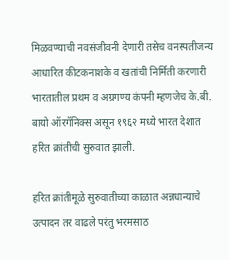मिळवण्याची नवसंजीवनी देणारी तसेच वनस्पतीजन्य आधारित कीटकनाशके व खतांची निर्मिती करणारी भारतातील प्रथम व अग्रगण्य कंपनी म्हणजेच के.बी. बायो ऑरगॅनिक्स असून १९६२ मध्ये भारत देशात हरित क्रांतीची सुरुवात झाली.

हरित क्रांतीमूळे सुरुवातीच्या काळात अन्नधान्याचे उत्पादन तर वाढले परंतु भरमसाठ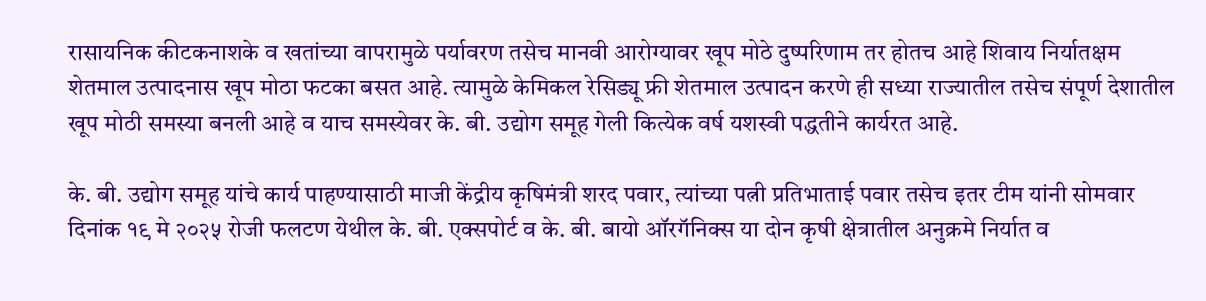रासायनिक कीटकनाशके व खतांच्या वापरामुळे पर्यावरण तसेच मानवी आरोग्यावर खूप मोठे दुष्परिणाम तर होतच आहे शिवाय निर्यातक्षम शेतमाल उत्पादनास खूप मोठा फटका बसत आहे. त्यामुळे केमिकल रेसिड्यू फ्री शेतमाल उत्पादन करणे ही सध्या राज्यातील तसेच संपूर्ण देशातील खूप मोठी समस्या बनली आहे व याच समस्येवर के. बी. उद्योग समूह गेली कित्येक वर्ष यशस्वी पद्धतीने कार्यरत आहे.

के. बी. उद्योग समूह यांचे कार्य पाहण्यासाठी माजी केंद्रीय कृषिमंत्री शरद पवार, त्यांच्या पत्नी प्रतिभाताई पवार तसेच इतर टीम यांनी सोमवार दिनांक १९ मे २०२५ रोजी फलटण येथील के. बी. एक्सपोर्ट व के. बी. बायो ऑरगॅनिक्स या दोन कृषी क्षेत्रातील अनुक्रमे निर्यात व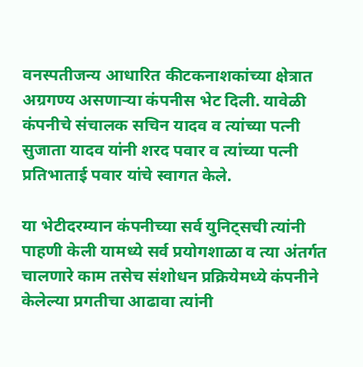वनस्पतीजन्य आधारित कीटकनाशकांच्या क्षेत्रात अग्रगण्य असणाऱ्या कंपनीस भेट दिली. यावेळी कंपनीचे संचालक सचिन यादव व त्यांच्या पत्नी सुजाता यादव यांनी शरद पवार व त्यांच्या पत्नी प्रतिभाताई पवार यांचे स्वागत केले.

या भेटीदरम्यान कंपनीच्या सर्व युनिट्सची त्यांनी पाहणी केली यामध्ये सर्व प्रयोगशाळा व त्या अंतर्गत चालणारे काम तसेच संशोधन प्रक्रियेमध्ये कंपनीने केलेल्या प्रगतीचा आढावा त्यांनी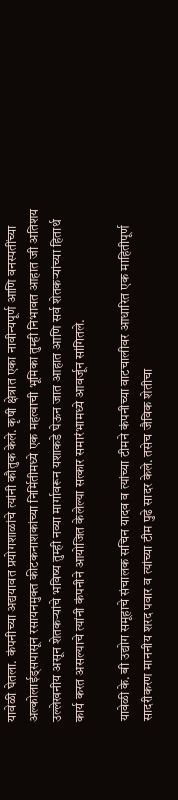यावेळी घेतला. कंपनीच्या अद्ययावत प्रयोगशाळांचे त्यांनी कौतुक केले. कृषी क्षेत्रात एका नावीन्यपूर्ण आणि वनस्पतींच्या अल्कोलाईड्सपासून रसायनमुक्त कीटकनाशकांच्या निर्मितीमध्ये एक महत्वाची भूमिका तुम्ही निभावत आहात जी अतिशय उल्लेखनीय असून शेतकऱ्यांचे भविष्य तुम्ही नव्या मार्गावरून यशाकडे घेऊन जात आहात आणि सर्व शेतकऱ्यांच्या हितार्थ कार्य करत असल्याचे त्यांनी कंपनीने आयोजित केलेल्या सत्कार समारंभामध्ये आवर्जून सांगितले.

यावेळी के. बी उद्योग समूहाचे संचालक सचिन यादव व त्यांच्या टीमने कंपनीच्या वाटचालीवर आधारित एक माहितीपूर्ण सादरीकरण माननीय शरद पवार व त्यांच्या टीम पुढे सादर केले. तसेच जैविक शेतीचा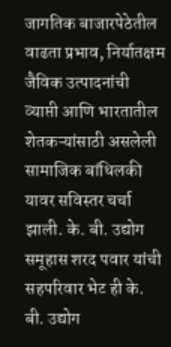जागतिक बाजारपेठेतील वाढता प्रभाव, निर्यातक्षम जैविक उत्पादनांची व्याप्ती आणि भारतातील शेतकऱ्यांसाठी असलेली सामाजिक बांधिलकी यावर सविस्तर चर्चा झाली. के. बी. उद्योग समूहास शरद पवार यांची सहपरिवार भेट ही के. बी. उद्योग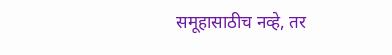समूहासाठीच नव्हे, तर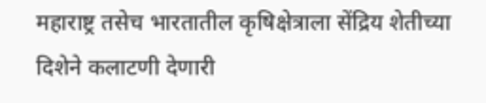महाराष्ट्र तसेच भारतातील कृषिक्षेत्राला सेंद्रिय शेतीच्या दिशेने कलाटणी देणारी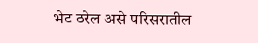भेट ठरेल असे परिसरातील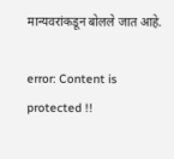मान्यवरांकडून बोलले जात आहे.

error: Content is protected !!